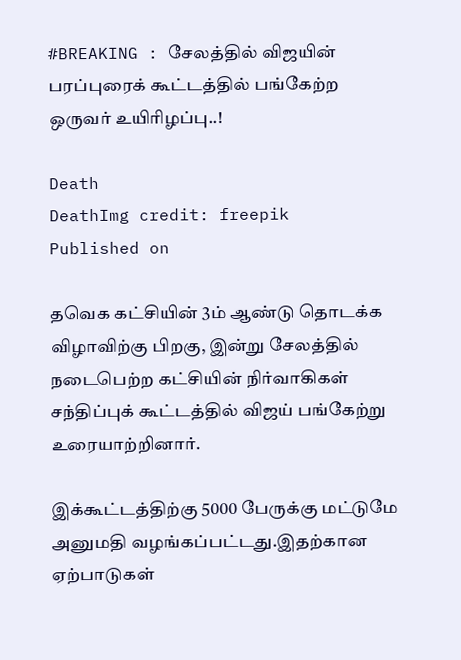#BREAKING : சேலத்தில் விஜயின் பரப்புரைக் கூட்டத்தில் பங்கேற்ற ஒருவர் உயிரிழப்பு..!

Death
DeathImg credit: freepik
Published on

தவெக கட்சியின் 3ம் ஆண்டு தொடக்க விழாவிற்கு பிறகு, இன்று சேலத்தில் நடைபெற்ற கட்சியின் நிர்வாகிகள் சந்திப்புக் கூட்டத்தில் விஜய் பங்கேற்று உரையாற்றினார்.

இக்கூட்டத்திற்கு 5000 பேருக்கு மட்டுமே அனுமதி வழங்கப்பட்டது.இதற்கான ஏற்பாடுகள்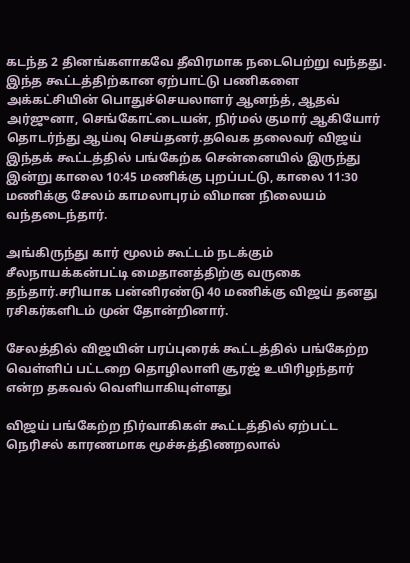கடந்த 2 தினங்களாகவே தீவிரமாக நடைபெற்று வந்தது. இந்த கூட்டத்திற்கான ஏற்பாட்டு பணிகளை அக்கட்சியின் பொதுச்செயலாளர் ஆனந்த், ஆதவ் அர்ஜுனா, செங்கோட்டையன், நிர்மல் குமார் ஆகியோர் தொடர்ந்து ஆய்வு செய்தனர்.தவெக தலைவர் விஜய் இந்தக் கூட்டத்தில் பங்கேற்க சென்னையில் இருந்து இன்று காலை 10:45 மணிக்கு புறப்பட்டு, காலை 11:30 மணிக்கு சேலம் காமலாபுரம் விமான நிலையம் வந்தடைந்தார்.

அங்கிருந்து கார் மூலம் கூட்டம் நடக்கும் சீலநாயக்கன்பட்டி மைதானத்திற்கு வருகை தந்தார்.சரியாக பன்னிரண்டு 40 மணிக்கு விஜய் தனது ரசிகர்களிடம் முன் தோன்றினார்.

சேலத்தில் விஜயின் பரப்புரைக் கூட்டத்தில் பங்கேற்ற வெள்ளிப் பட்டறை தொழிலாளி சூரஜ் உயிரிழந்தார் என்ற தகவல் வெளியாகியுள்ளது

விஜய் பங்கேற்ற நிர்வாகிகள் கூட்டத்தில் ஏற்பட்ட நெரிசல் காரணமாக மூச்சுத்திணறலால்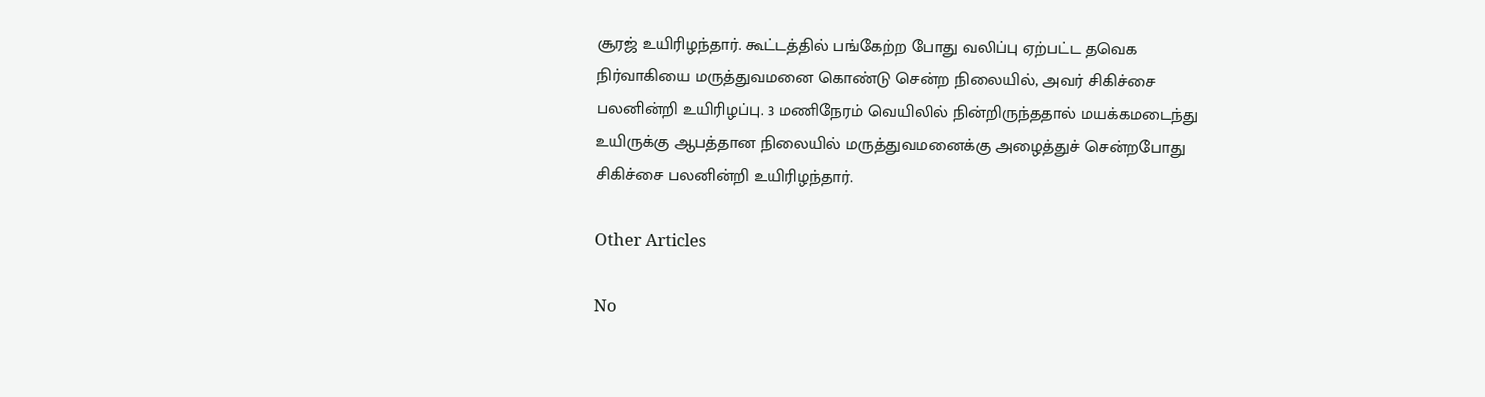சூரஜ் உயிரிழந்தார். கூட்டத்தில் பங்கேற்ற போது வலிப்பு ஏற்பட்ட தவெக நிர்வாகியை மருத்துவமனை கொண்டு சென்ற நிலையில், அவர் சிகிச்சை பலனின்றி உயிரிழப்பு. 3 மணிநேரம் வெயிலில் நின்றிருந்ததால் மயக்கமடைந்து உயிருக்கு ஆபத்தான நிலையில் மருத்துவமனைக்கு அழைத்துச் சென்றபோது சிகிச்சை பலனின்றி உயிரிழந்தார்.

Other Articles

No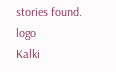stories found.
logo
Kalki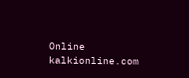Online
kalkionline.com